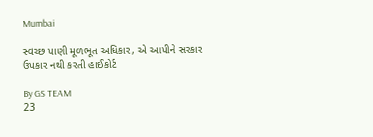Mumbai

સ્વચ્છ પાણી મૂળભૂત અધિકાર, એ આપીને સરકાર ઉપકાર નથી કરતી હાઈકોર્ટ

By GS TEAM
23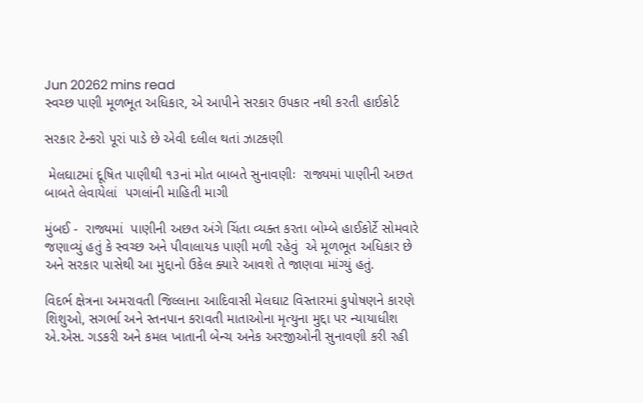Jun 20262 mins read
સ્વચ્છ પાણી મૂળભૂત અધિકાર, એ આપીને સરકાર ઉપકાર નથી કરતી હાઈકોર્ટ

સરકાર ટેન્કરો પૂરાં પાડે છે એવી દલીલ થતાં ઝાટકણી

 મેલઘાટમાં દૂષિત પાણીથી ૧૩નાં મોત બાબતે સુનાવણીઃ  રાજ્યમાં પાણીની અછત બાબતે લેવાયેલાં  પગલાંની માહિતી માગી

મુંબઈ -  રાજ્યમાં  પાણીની અછત અંગે ચિંતા વ્યક્ત કરતા બોમ્બે હાઈકોર્ટે સોમવારે જણાવ્યું હતું કે સ્વચ્છ અને પીવાલાયક પાણી મળી રહેવું  એ મૂળભૂત અધિકાર છે અને સરકાર પાસેથી આ મુદ્દાનો ઉકેલ ક્યારે આવશે તે જાણવા માંગ્યું હતું.

વિદર્ભ ક્ષેત્રના અમરાવતી જિલ્લાના આદિવાસી મેલઘાટ વિસ્તારમાં કુપોષણને કારણે શિશુઓ, સગર્ભા અને સ્તનપાન કરાવતી માતાઓના મૃત્યુના મુદ્દા પર ન્યાયાધીશ એ.એસ. ગડકરી અને કમલ ખાતાની બેન્ચ અનેક અરજીઓની સુનાવણી કરી રહી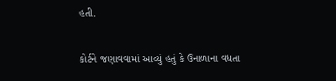હતી.

કોર્ટને જણાવવામાં આવ્યું હતું કે ઉનાળાના વધતા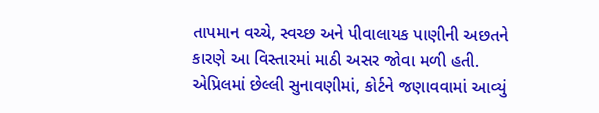તાપમાન વચ્ચે, સ્વચ્છ અને પીવાલાયક પાણીની અછતને કારણે આ વિસ્તારમાં માઠી અસર જોવા મળી હતી. એપ્રિલમાં છેલ્લી સુનાવણીમાં, કોર્ટને જણાવવામાં આવ્યું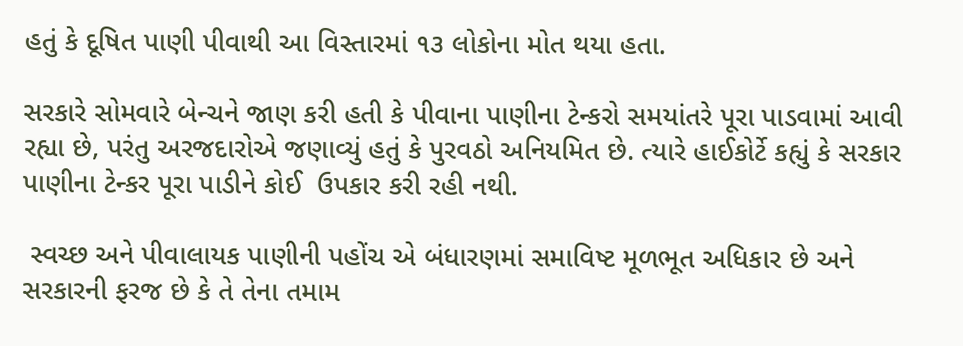હતું કે દૂષિત પાણી પીવાથી આ વિસ્તારમાં ૧૩ લોકોના મોત થયા હતા.

સરકારે સોમવારે બેન્ચને જાણ કરી હતી કે પીવાના પાણીના ટેન્કરો સમયાંતરે પૂરા પાડવામાં આવી રહ્યા છે, પરંતુ અરજદારોએ જણાવ્યું હતું કે પુરવઠો અનિયમિત છે. ત્યારે હાઈકોર્ટે કહ્યું કે સરકાર પાણીના ટેન્કર પૂરા પાડીને કોઈ  ઉપકાર કરી રહી નથી.

 સ્વચ્છ અને પીવાલાયક પાણીની પહોંચ એ બંધારણમાં સમાવિષ્ટ મૂળભૂત અધિકાર છે અને સરકારની ફરજ છે કે તે તેના તમામ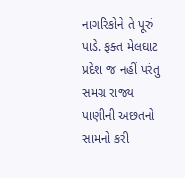નાગરિકોને તે પૂરું પાડે. ફક્ત મેલઘાટ પ્રદેશ જ નહીં પરંતુ સમગ્ર રાજ્ય પાણીની અછતનો સામનો કરી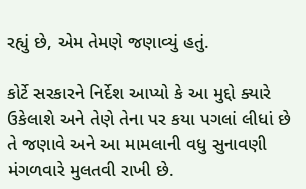રહ્યું છે, એમ તેમણે જણાવ્યું હતું.

કોર્ટે સરકારને નિર્દેશ આપ્યો કે આ મુદ્દો ક્યારે ઉકેલાશે અને તેણે તેના પર કયા પગલાં લીધાં છે તે જણાવે અને આ મામલાની વધુ સુનાવણી મંગળવારે મુલતવી રાખી છે.